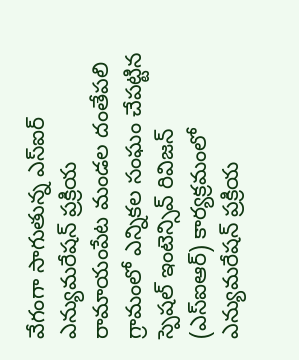వేగంగా సాగుతున్న ఎస్ఐర్ ఎన్యుమరేషన్ ప్రక్రియ
రామాయంపేట మండల దంతేపలి గ్రామంలో ఎన్నికల సంఘం చేపట్టిన స్పెషల్ ఇంటెన్సివ్ రివిజన్ (ఎస్ఐఆర్) కార్యక్రమంలో ఎన్యుమరేషన్ ప్రక్రియ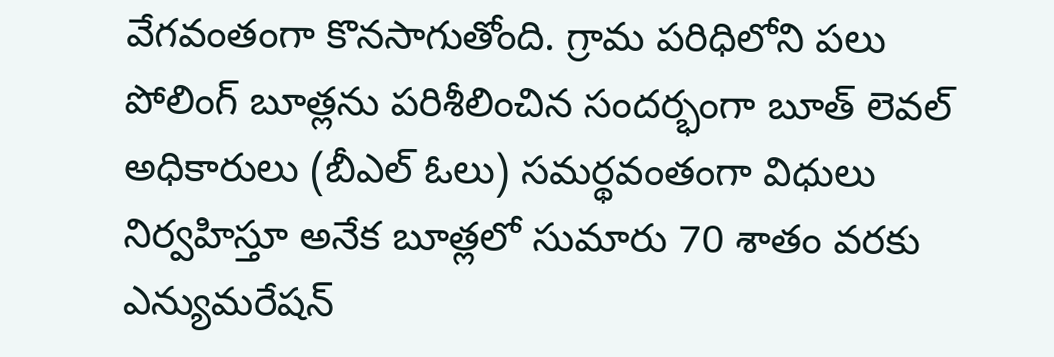వేగవంతంగా కొనసాగుతోంది. గ్రామ పరిధిలోని పలు పోలింగ్ బూత్లను పరిశీలించిన సందర్భంగా బూత్ లెవల్ అధికారులు (బీఎల్ ఓలు) సమర్థవంతంగా విధులు నిర్వహిస్తూ అనేక బూత్లలో సుమారు 70 శాతం వరకు ఎన్యుమరేషన్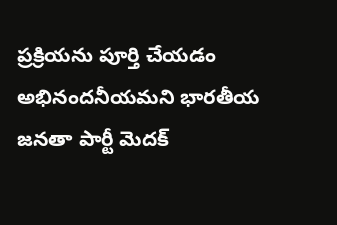ప్రక్రియను పూర్తి చేయడం అభినందనీయమని భారతీయ జనతా పార్టీ మెదక్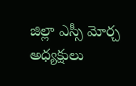జిల్లా ఎస్సీ మోర్చ అధ్యక్షులు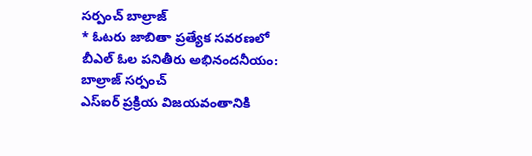సర్పంచ్ బాల్రాజ్
* ఓటరు జాబితా ప్రత్యేక సవరణలో
బీఎల్ ఓల పనితీరు అభినందనీయం:
బాల్రాజ్ సర్పంచ్
ఎస్ఐర్ ప్రక్రియ విజయవంతానికి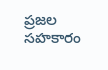ప్రజల
సహకారం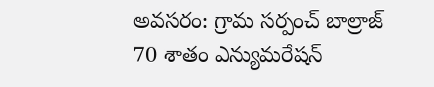అవసరం: గ్రామ సర్పంచ్ బాల్రాజ్
70 శాతం ఎన్యుమరేషన్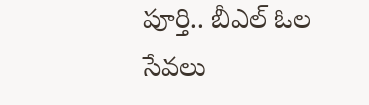పూర్తి.. బీఎల్ ఓల
సేవలు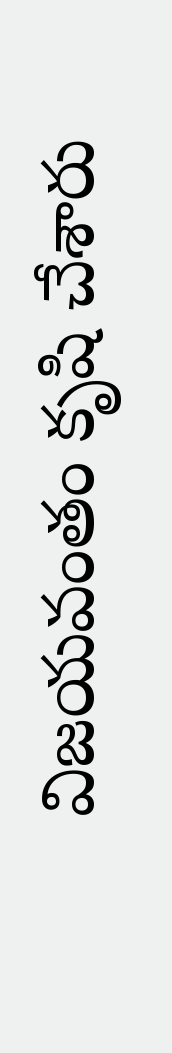విజయవంతం కృషి చేశారు